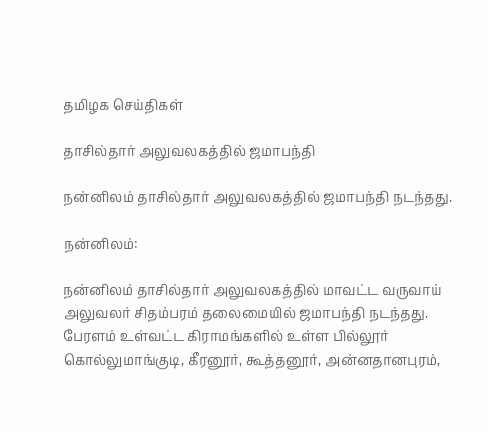தமிழக செய்திகள்

தாசில்தார் அலுவலகத்தில் ஜமாபந்தி

நன்னிலம் தாசில்தார் அலுவலகத்தில் ஜமாபந்தி நடந்தது.

நன்னிலம்:

நன்னிலம் தாசில்தார் அலுவலகத்தில் மாவட்ட வருவாய் அலுவலர் சிதம்பரம் தலைமையில் ஜமாபந்தி நடந்தது. பேரளம் உள்வட்ட கிராமங்களில் உள்ள பில்லூர் கொல்லுமாங்குடி, கீரனூர், கூத்தனூர், அன்னதானபுரம்,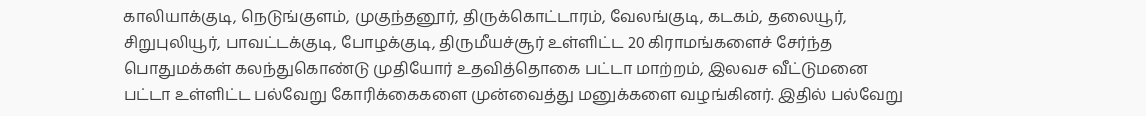காலியாக்குடி, நெடுங்குளம், முகுந்தனூர், திருக்கொட்டாரம், வேலங்குடி, கடகம், தலையூர், சிறுபுலியூர், பாவட்டக்குடி, போழக்குடி, திருமீயச்சூர் உள்ளிட்ட 20 கிராமங்களைச் சேர்ந்த பொதுமக்கள் கலந்துகொண்டு முதியோர் உதவித்தொகை பட்டா மாற்றம், இலவச வீட்டுமனை பட்டா உள்ளிட்ட பல்வேறு கோரிக்கைகளை முன்வைத்து மனுக்களை வழங்கினர். இதில் பல்வேறு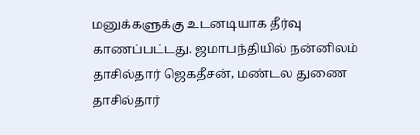மனுக்களுக்கு உடனடியாக தீர்வு காணப்பட்டது. ஜமாபந்தியில் நன்னிலம் தாசில்தார் ஜெகதீசன், மண்டல துணை தாசில்தார்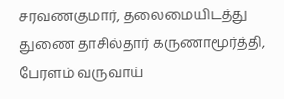சரவணகுமார், தலைமையிடத்து துணை தாசில்தார் கருணாமூர்த்தி, பேரளம் வருவாய்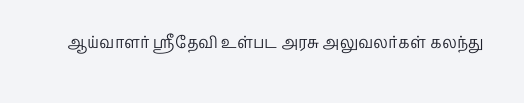ஆய்வாளர் ஸ்ரீதேவி உள்பட அரசு அலுவலர்கள் கலந்து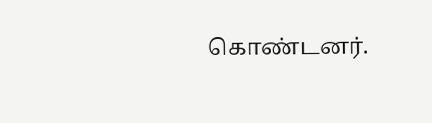கொண்டனர்.